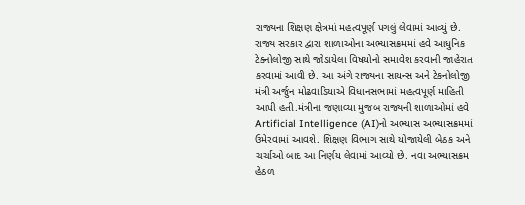રાજ્યના શિક્ષણ ક્ષેત્રમાં મહત્વપૂર્ણ પગલું લેવામાં આવ્યું છે. રાજ્ય સરકાર દ્વારા શાળાઓના અભ્યાસક્રમમાં હવે આધુનિક ટેક્નોલોજી સાથે જોડાયેલા વિષયોનો સમાવેશ કરવાની જાહેરાત કરવામાં આવી છે. આ અંગે રાજ્યના સાયન્સ અને ટેકનોલોજી મંત્રી અર્જુન મોઢવાડિયાએ વિધાનસભામાં મહત્વપૂર્ણ માહિતી આપી હતી.મંત્રીના જણાવ્યા મુજબ રાજ્યની શાળાઓમાં હવે Artificial Intelligence (AI)નો અભ્યાસ અભ્યાસક્રમમાં ઉમેરવામાં આવશે. શિક્ષણ વિભાગ સાથે યોજાયેલી બેઠક અને ચર્ચાઓ બાદ આ નિર્ણય લેવામાં આવ્યો છે. નવા અભ્યાસક્રમ હેઠળ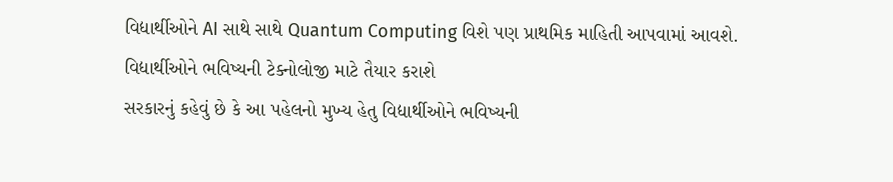વિદ્યાર્થીઓને AI સાથે સાથે Quantum Computing વિશે પણ પ્રાથમિક માહિતી આપવામાં આવશે.
વિદ્યાર્થીઓને ભવિષ્યની ટેક્નોલોજી માટે તૈયાર કરાશે
સરકારનું કહેવું છે કે આ પહેલનો મુખ્ય હેતુ વિદ્યાર્થીઓને ભવિષ્યની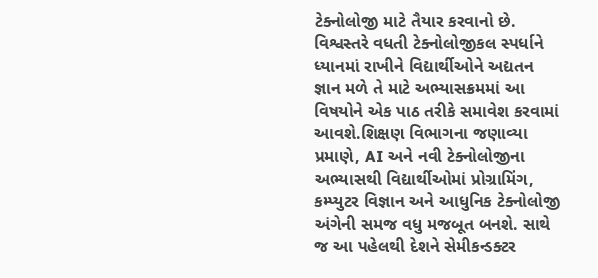ટેક્નોલોજી માટે તૈયાર કરવાનો છે. વિશ્વસ્તરે વધતી ટેક્નોલોજીકલ સ્પર્ધાને ધ્યાનમાં રાખીને વિદ્યાર્થીઓને અદ્યતન જ્ઞાન મળે તે માટે અભ્યાસક્રમમાં આ વિષયોને એક પાઠ તરીકે સમાવેશ કરવામાં આવશે.શિક્ષણ વિભાગના જણાવ્યા પ્રમાણે, AI અને નવી ટેક્નોલોજીના અભ્યાસથી વિદ્યાર્થીઓમાં પ્રોગ્રામિંગ, કમ્પ્યુટર વિજ્ઞાન અને આધુનિક ટેક્નોલોજી અંગેની સમજ વધુ મજબૂત બનશે. સાથે જ આ પહેલથી દેશને સેમીકન્ડક્ટર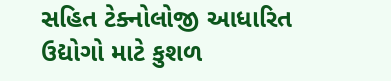સહિત ટેક્નોલોજી આધારિત ઉદ્યોગો માટે કુશળ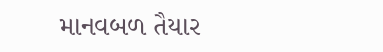માનવબળ તૈયાર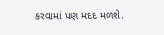કરવામાં પણ મદદ મળશે.